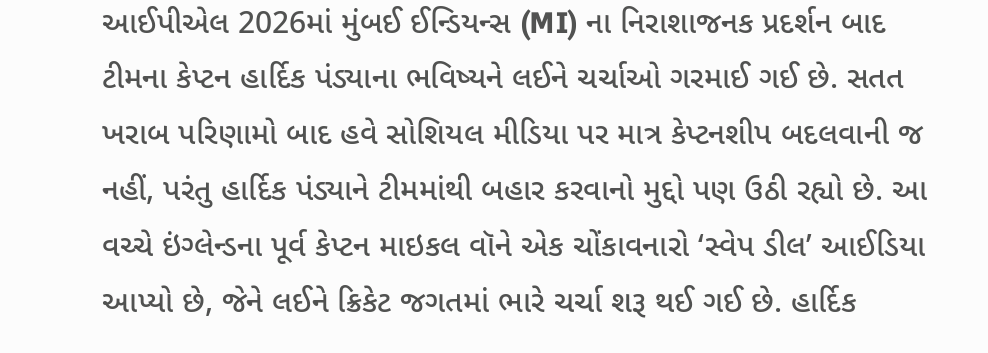આઈપીએલ 2026માં મુંબઈ ઈન્ડિયન્સ (MI) ના નિરાશાજનક પ્રદર્શન બાદ ટીમના કેપ્ટન હાર્દિક પંડ્યાના ભવિષ્યને લઈને ચર્ચાઓ ગરમાઈ ગઈ છે. સતત ખરાબ પરિણામો બાદ હવે સોશિયલ મીડિયા પર માત્ર કેપ્ટનશીપ બદલવાની જ નહીં, પરંતુ હાર્દિક પંડ્યાને ટીમમાંથી બહાર કરવાનો મુદ્દો પણ ઉઠી રહ્યો છે. આ વચ્ચે ઇંગ્લેન્ડના પૂર્વ કેપ્ટન માઇકલ વૉને એક ચોંકાવનારો ‘સ્વેપ ડીલ’ આઈડિયા આપ્યો છે, જેને લઈને ક્રિકેટ જગતમાં ભારે ચર્ચા શરૂ થઈ ગઈ છે. હાર્દિક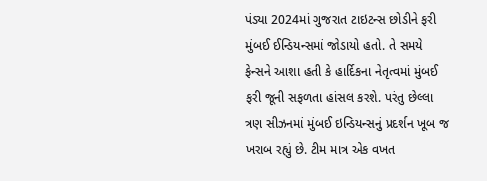પંડ્યા 2024માં ગુજરાત ટાઇટન્સ છોડીને ફરી મુંબઈ ઈન્ડિયન્સમાં જોડાયો હતો. તે સમયે ફેન્સને આશા હતી કે હાર્દિકના નેતૃત્વમાં મુંબઈ ફરી જૂની સફળતા હાંસલ કરશે. પરંતુ છેલ્લા ત્રણ સીઝનમાં મુંબઈ ઇન્ડિયન્સનું પ્રદર્શન ખૂબ જ ખરાબ રહ્યું છે. ટીમ માત્ર એક વખત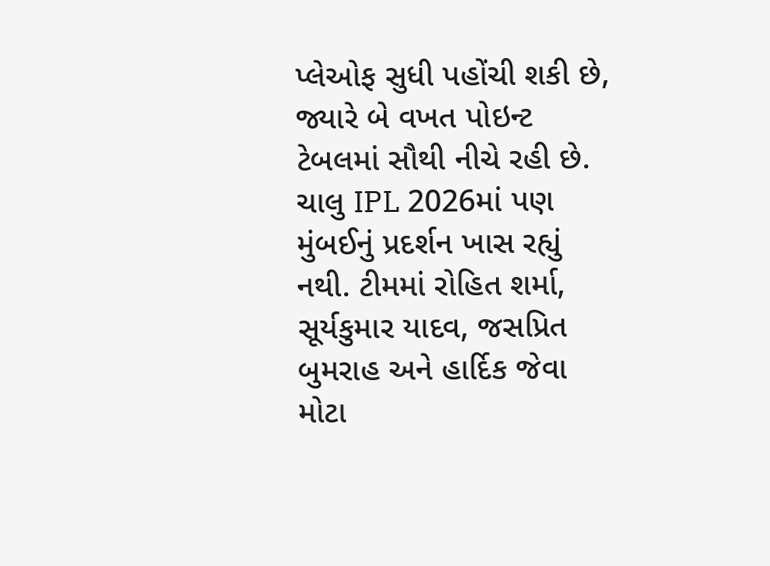પ્લેઓફ સુધી પહોંચી શકી છે, જ્યારે બે વખત પોઇન્ટ ટેબલમાં સૌથી નીચે રહી છે.
ચાલુ IPL 2026માં પણ મુંબઈનું પ્રદર્શન ખાસ રહ્યું નથી. ટીમમાં રોહિત શર્મા, સૂર્યકુમાર યાદવ, જસપ્રિત બુમરાહ અને હાર્દિક જેવા મોટા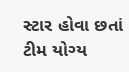સ્ટાર હોવા છતાં ટીમ યોગ્ય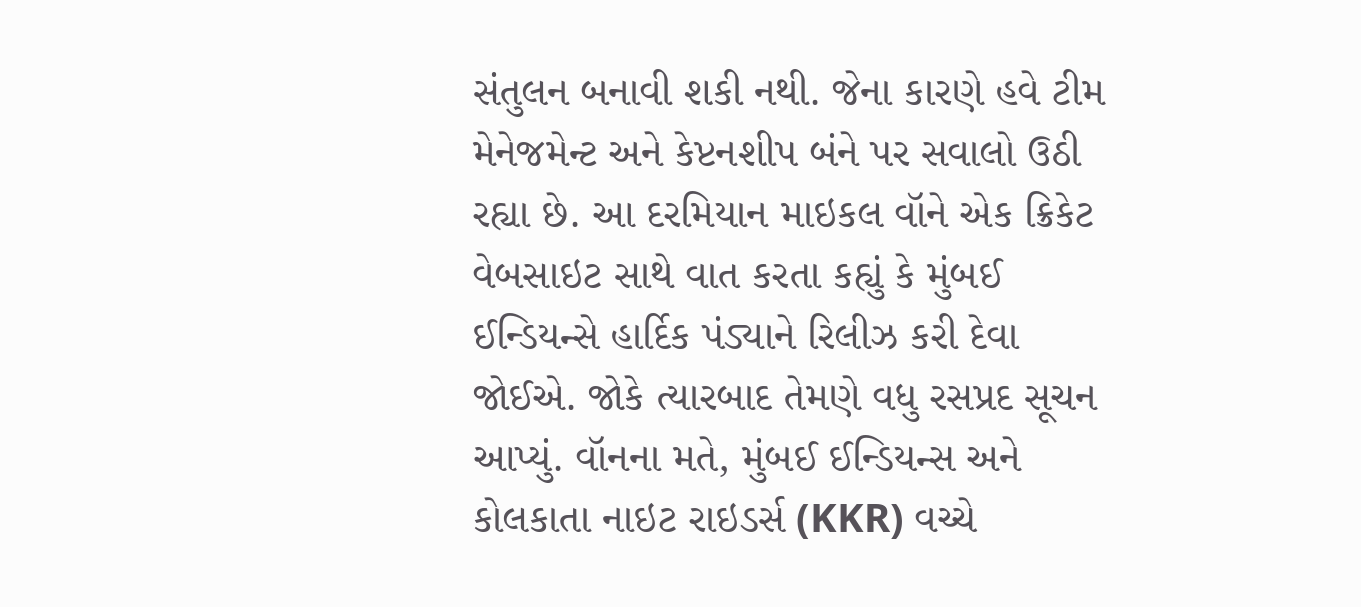સંતુલન બનાવી શકી નથી. જેના કારણે હવે ટીમ મેનેજમેન્ટ અને કેપ્ટનશીપ બંને પર સવાલો ઉઠી રહ્યા છે. આ દરમિયાન માઇકલ વૉને એક ક્રિકેટ વેબસાઇટ સાથે વાત કરતા કહ્યું કે મુંબઈ ઈન્ડિયન્સે હાર્દિક પંડ્યાને રિલીઝ કરી દેવા જોઈએ. જોકે ત્યારબાદ તેમણે વધુ રસપ્રદ સૂચન આપ્યું. વૉનના મતે, મુંબઈ ઈન્ડિયન્સ અને કોલકાતા નાઇટ રાઇડર્સ (KKR) વચ્ચે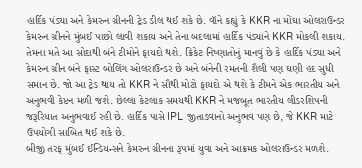હાર્દિક પંડ્યા અને કેમરુન ગ્રીનની ટ્રેડ ડીલ થઈ શકે છે. વૉને કહ્યું કે KKR ના મોંઘા ઓલરાઉન્ડર કેમરુન ગ્રીનને મુંબઈ પાછો લાવી શકાય અને તેના બદલામાં હાર્દિક પંડ્યાને KKR મોકલી શકાય. તેમના મતે આ સોદાથી બંને ટીમોને ફાયદો થશે. ક્રિકેટ નિષ્ણાતોનું માનવું છે કે હાર્દિક પંડ્યા અને કેમરુન ગ્રીન બંને ફાસ્ટ બોલિંગ ઓલરાઉન્ડર છે અને બંનેની રમતની શૈલી પણ ઘણી હદ સુધી સમાન છે. જો આ ટ્રેડ થાય તો KKR ને સૌથી મોટો ફાયદો એ થશે કે ટીમને એક ભારતીય અને અનુભવી કેપ્ટન મળી જશે. છેલ્લા કેટલાક સમયથી KKR ને મજબૂત ભારતીય લીડરશિપની જરૂરિયાત અનુભવાઈ રહી છે. હાર્દિક પાસે IPL જીતાડવાનો અનુભવ પણ છે, જે KKR માટે ઉપયોગી સાબિત થઈ શકે છે.
બીજી તરફ મુંબઈ ઈન્ડિયન્સને કેમરુન ગ્રીનના રૂપમાં યુવા અને આક્રમક ઓલરાઉન્ડર મળશે.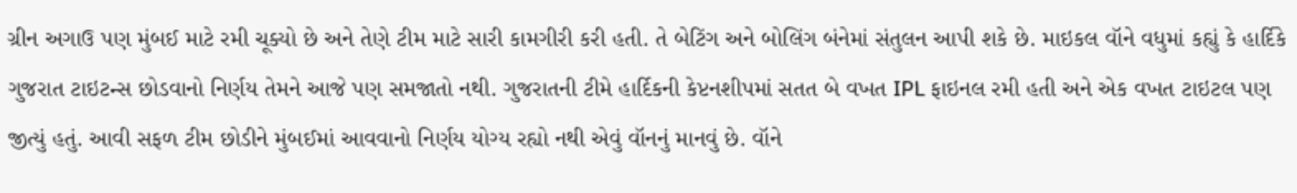ગ્રીન અગાઉ પણ મુંબઈ માટે રમી ચૂક્યો છે અને તેણે ટીમ માટે સારી કામગીરી કરી હતી. તે બેટિંગ અને બોલિંગ બંનેમાં સંતુલન આપી શકે છે. માઇકલ વૉને વધુમાં કહ્યું કે હાર્દિકે ગુજરાત ટાઇટન્સ છોડવાનો નિર્ણય તેમને આજે પણ સમજાતો નથી. ગુજરાતની ટીમે હાર્દિકની કેપ્ટનશીપમાં સતત બે વખત IPL ફાઇનલ રમી હતી અને એક વખત ટાઇટલ પણ જીત્યું હતું. આવી સફળ ટીમ છોડીને મુંબઈમાં આવવાનો નિર્ણય યોગ્ય રહ્યો નથી એવું વૉનનું માનવું છે. વૉને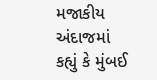મજાકીય અંદાજમાં કહ્યું કે મુંબઈ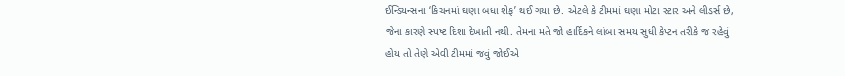ઈન્ડિયન્સના ‘કિચનમાં ઘણા બધા શેફ’ થઈ ગયા છે. એટલે કે ટીમમાં ઘણા મોટા સ્ટાર અને લીડર્સ છે, જેના કારણે સ્પષ્ટ દિશા દેખાતી નથી. તેમના મતે જો હાર્દિકને લાંબા સમય સુધી કેપ્ટન તરીકે જ રહેવું હોય તો તેણે એવી ટીમમાં જવું જોઈએ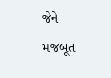જેને મજબૂત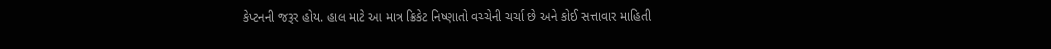કેપ્ટનની જરૂર હોય. હાલ માટે આ માત્ર ક્રિકેટ નિષ્ણાતો વચ્ચેની ચર્ચા છે અને કોઈ સત્તાવાર માહિતી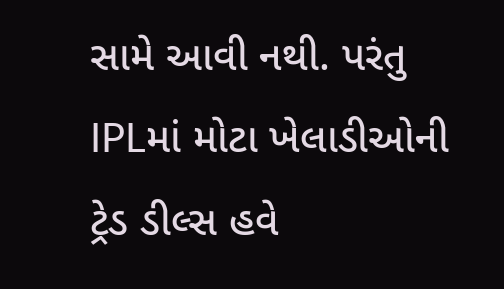સામે આવી નથી. પરંતુ IPLમાં મોટા ખેલાડીઓની ટ્રેડ ડીલ્સ હવે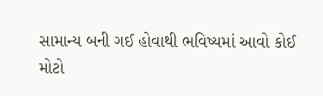સામાન્ય બની ગઈ હોવાથી ભવિષ્યમાં આવો કોઈ મોટો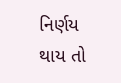નિર્ણય થાય તો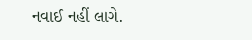નવાઈ નહીં લાગે.